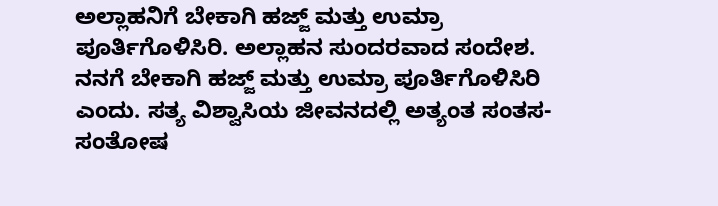ಅಲ್ಲಾಹನಿಗೆ ಬೇಕಾಗಿ ಹಜ್ಜ್ ಮತ್ತು ಉಮ್ರಾ ಪೂರ್ತಿಗೊಳಿಸಿರಿ. ಅಲ್ಲಾಹನ ಸುಂದರವಾದ ಸಂದೇಶ. ನನಗೆ ಬೇಕಾಗಿ ಹಜ್ಜ್ ಮತ್ತು ಉಮ್ರಾ ಪೂರ್ತಿಗೊಳಿಸಿರಿ ಎಂದು. ಸತ್ಯ ವಿಶ್ವಾಸಿಯ ಜೀವನದಲ್ಲಿ ಅತ್ಯಂತ ಸಂತಸ-ಸಂತೋಷ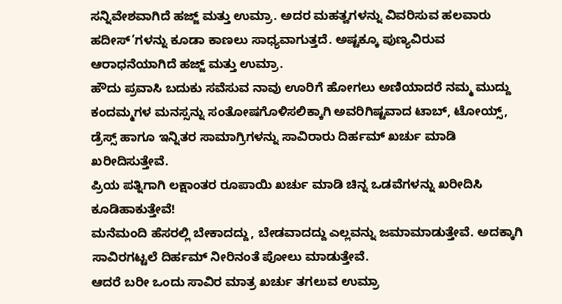ಸನ್ನಿವೇಶವಾಗಿದೆ ಹಜ್ಜ್ ಮತ್ತು ಉಮ್ರಾ. ಅದರ ಮಹತ್ವಗಳನ್ನು ವಿವರಿಸುವ ಹಲವಾರು ಹದೀಸ್’ಗಳನ್ನು ಕೂಡಾ ಕಾಣಲು ಸಾಧ್ಯವಾಗುತ್ತದೆ. ಅಷ್ಟಕ್ಕೂ ಪುಣ್ಯವಿರುವ ಆರಾಧನೆಯಾಗಿದೆ ಹಜ್ಜ್ ಮತ್ತು ಉಮ್ರಾ.
ಹೌದು ಪ್ರವಾಸಿ ಬದುಕು ಸವೆಸುವ ನಾವು ಊರಿಗೆ ಹೋಗಲು ಅಣಿಯಾದರೆ ನಮ್ಮ ಮುದ್ದು ಕಂದಮ್ಮಗಳ ಮನಸ್ಸನ್ನು ಸಂತೋಷಗೊಳಿಸಲಿಕ್ಕಾಗಿ ಅವರಿಗಿಷ್ಟವಾದ ಟಾಬ್, ಟೋಯ್ಸ್, ಡ್ರೆಸ್ಸ್ ಹಾಗೂ ಇನ್ನಿತರ ಸಾಮಾಗ್ರಿಗಳನ್ನು ಸಾವಿರಾರು ದಿರ್ಹಮ್ ಖರ್ಚು ಮಾಡಿ ಖರೀದಿಸುತ್ತೇವೆ.
ಪ್ರಿಯ ಪತ್ನಿಗಾಗಿ ಲಕ್ಷಾಂತರ ರೂಪಾಯಿ ಖರ್ಚು ಮಾಡಿ ಚಿನ್ನ ಒಡವೆಗಳನ್ನು ಖರೀದಿಸಿ ಕೂಡಿಹಾಕುತ್ತೇವೆ!
ಮನೆಮಂದಿ ಹೆಸರಲ್ಲಿ ಬೇಕಾದದ್ದು, ಬೇಡವಾದದ್ದು ಎಲ್ಲವನ್ನು ಜಮಾಮಾಡುತ್ತೇವೆ. ಅದಕ್ಕಾಗಿ ಸಾವಿರಗಟ್ಟಲೆ ದಿರ್ಹಮ್ ನೀರಿನಂತೆ ಪೋಲು ಮಾಡುತ್ತೇವೆ.
ಆದರೆ ಬರೀ ಒಂದು ಸಾವಿರ ಮಾತ್ರ ಖರ್ಚು ತಗಲುವ ಉಮ್ರಾ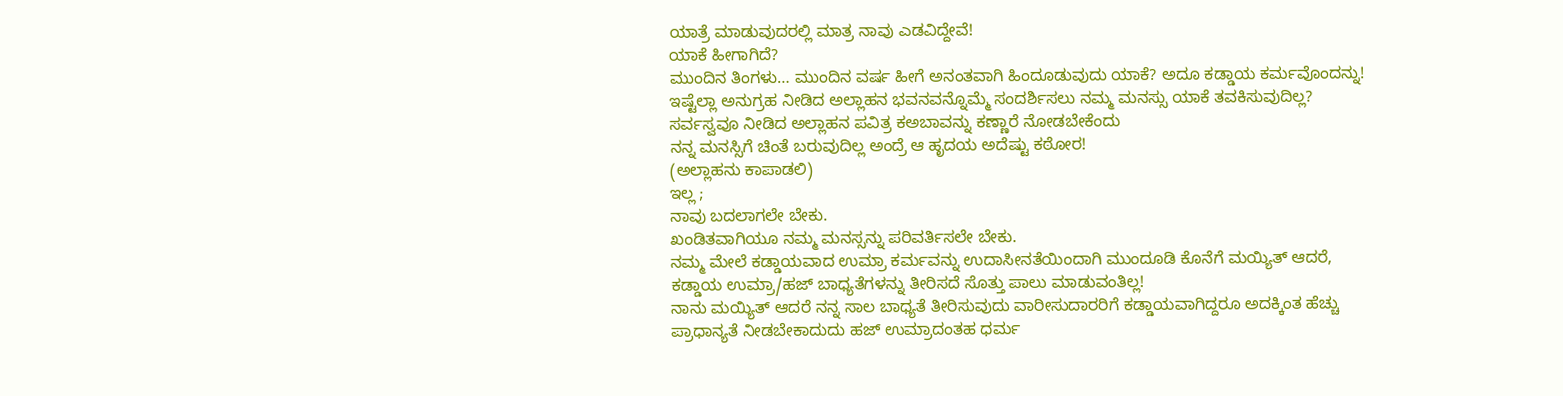ಯಾತ್ರೆ ಮಾಡುವುದರಲ್ಲಿ ಮಾತ್ರ ನಾವು ಎಡವಿದ್ದೇವೆ!
ಯಾಕೆ ಹೀಗಾಗಿದೆ?
ಮುಂದಿನ ತಿಂಗಳು… ಮುಂದಿನ ವರ್ಷ ಹೀಗೆ ಅನಂತವಾಗಿ ಹಿಂದೂಡುವುದು ಯಾಕೆ? ಅದೂ ಕಡ್ಡಾಯ ಕರ್ಮವೊಂದನ್ನು!
ಇಷ್ಟೆಲ್ಲಾ ಅನುಗ್ರಹ ನೀಡಿದ ಅಲ್ಲಾಹನ ಭವನವನ್ನೊಮ್ಮೆ ಸಂದರ್ಶಿಸಲು ನಮ್ಮ ಮನಸ್ಸು ಯಾಕೆ ತವಕಿಸುವುದಿಲ್ಲ?
ಸರ್ವಸ್ವವೂ ನೀಡಿದ ಅಲ್ಲಾಹನ ಪವಿತ್ರ ಕಅಬಾವನ್ನು ಕಣ್ಣಾರೆ ನೋಡಬೇಕೆಂದು
ನನ್ನ ಮನಸ್ಸಿಗೆ ಚಿಂತೆ ಬರುವುದಿಲ್ಲ ಅಂದ್ರೆ ಆ ಹೃದಯ ಅದೆಷ್ಟು ಕಠೋರ!
(ಅಲ್ಲಾಹನು ಕಾಪಾಡಲಿ)
ಇಲ್ಲ ;
ನಾವು ಬದಲಾಗಲೇ ಬೇಕು.
ಖಂಡಿತವಾಗಿಯೂ ನಮ್ಮ ಮನಸ್ಸನ್ನು ಪರಿವರ್ತಿಸಲೇ ಬೇಕು.
ನಮ್ಮ ಮೇಲೆ ಕಡ್ಡಾಯವಾದ ಉಮ್ರಾ ಕರ್ಮವನ್ನು ಉದಾಸೀನತೆಯಿಂದಾಗಿ ಮುಂದೂಡಿ ಕೊನೆಗೆ ಮಯ್ಯಿತ್ ಆದರೆ, ಕಡ್ಡಾಯ ಉಮ್ರಾ/ಹಜ್ ಬಾಧ್ಯತೆಗಳನ್ನು ತೀರಿಸದೆ ಸೊತ್ತು ಪಾಲು ಮಾಡುವಂತಿಲ್ಲ!
ನಾನು ಮಯ್ಯಿತ್ ಆದರೆ ನನ್ನ ಸಾಲ ಬಾಧ್ಯತೆ ತೀರಿಸುವುದು ವಾರೀಸುದಾರರಿಗೆ ಕಡ್ಡಾಯವಾಗಿದ್ದರೂ ಅದಕ್ಕಿಂತ ಹೆಚ್ಚು ಪ್ರಾಧಾನ್ಯತೆ ನೀಡಬೇಕಾದುದು ಹಜ್ ಉಮ್ರಾದಂತಹ ಧರ್ಮ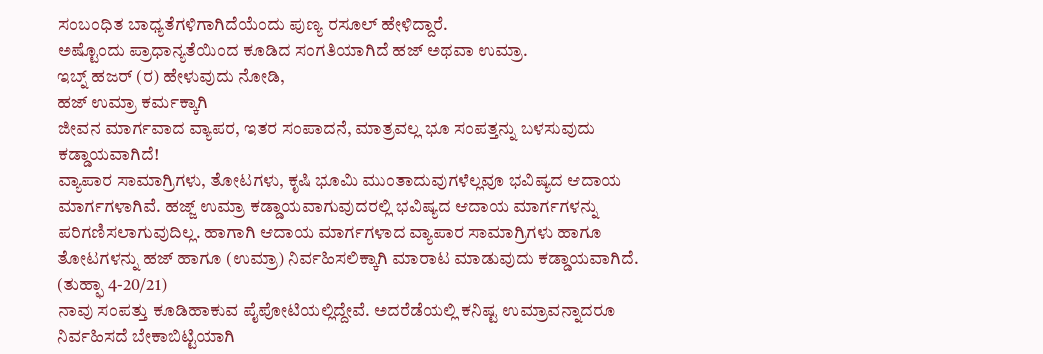ಸಂಬಂಧಿತ ಬಾಧ್ಯತೆಗಳಿಗಾಗಿದೆಯೆಂದು ಪುಣ್ಯ ರಸೂಲ್ ಹೇಳಿದ್ದಾರೆ.
ಅಷ್ಟೊಂದು ಪ್ರಾಧಾನ್ಯತೆಯಿಂದ ಕೂಡಿದ ಸಂಗತಿಯಾಗಿದೆ ಹಜ್ ಅಥವಾ ಉಮ್ರಾ.
ಇಬ್ನ್ ಹಜರ್ (ರ) ಹೇಳುವುದು ನೋಡಿ,
ಹಜ್ ಉಮ್ರಾ ಕರ್ಮಕ್ಕಾಗಿ
ಜೀವನ ಮಾರ್ಗವಾದ ವ್ಯಾಪರ, ಇತರ ಸಂಪಾದನೆ, ಮಾತ್ರವಲ್ಲ ಭೂ ಸಂಪತ್ತನ್ನು ಬಳಸುವುದು ಕಡ್ಡಾಯವಾಗಿದೆ!
ವ್ಯಾಪಾರ ಸಾಮಾಗ್ರಿಗಳು, ತೋಟಗಳು, ಕೃಷಿ ಭೂಮಿ ಮುಂತಾದುವುಗಳೆಲ್ಲವೂ ಭವಿಷ್ಯದ ಆದಾಯ ಮಾರ್ಗಗಳಾಗಿವೆ. ಹಜ್ಜ್ ಉಮ್ರಾ ಕಡ್ಡಾಯವಾಗುವುದರಲ್ಲಿ ಭವಿಷ್ಯದ ಆದಾಯ ಮಾರ್ಗಗಳನ್ನು ಪರಿಗಣಿಸಲಾಗುವುದಿಲ್ಲ. ಹಾಗಾಗಿ ಆದಾಯ ಮಾರ್ಗಗಳಾದ ವ್ಯಾಪಾರ ಸಾಮಾಗ್ರಿಗಳು ಹಾಗೂ ತೋಟಗಳನ್ನು ಹಜ್ ಹಾಗೂ (ಉಮ್ರಾ) ನಿರ್ವಹಿಸಲಿಕ್ಕಾಗಿ ಮಾರಾಟ ಮಾಡುವುದು ಕಡ್ಡಾಯವಾಗಿದೆ.
(ತುಹ್ಫಾ 4-20/21)
ನಾವು ಸಂಪತ್ತು ಕೂಡಿಹಾಕುವ ಪೈಪೋಟಿಯಲ್ಲಿದ್ದೇವೆ. ಅದರೆಡೆಯಲ್ಲಿ ಕನಿಷ್ಟ ಉಮ್ರಾವನ್ನಾದರೂ ನಿರ್ವಹಿಸದೆ ಬೇಕಾಬಿಟ್ಟಿಯಾಗಿ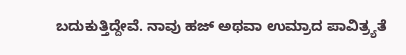ಬದುಕುತ್ತಿದ್ದೇವೆ. ನಾವು ಹಜ್ ಅಥವಾ ಉಮ್ರಾದ ಪಾವಿತ್ರ್ಯತೆ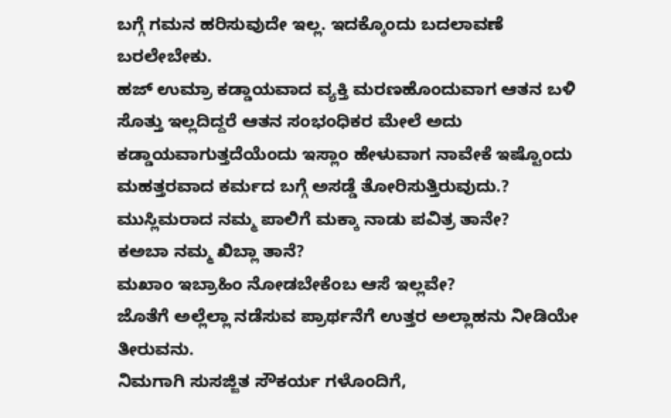ಬಗ್ಗೆ ಗಮನ ಹರಿಸುವುದೇ ಇಲ್ಲ. ಇದಕ್ಕೊಂದು ಬದಲಾವಣೆ ಬರಲೇಬೇಕು.
ಹಜ್ ಉಮ್ರಾ ಕಡ್ಡಾಯವಾದ ವ್ಯಕ್ತಿ ಮರಣಹೊಂದುವಾಗ ಆತನ ಬಳಿ ಸೊತ್ತು ಇಲ್ಲದಿದ್ದರೆ ಆತನ ಸಂಭಂಧಿಕರ ಮೇಲೆ ಅದು ಕಡ್ಡಾಯವಾಗುತ್ತದೆಯೆಂದು ಇಸ್ಲಾಂ ಹೇಳುವಾಗ ನಾವೇಕೆ ಇಷ್ಟೊಂದು ಮಹತ್ತರವಾದ ಕರ್ಮದ ಬಗ್ಗೆ ಅಸಡ್ಡೆ ತೋರಿಸುತ್ತಿರುವುದು.?
ಮುಸ್ಲಿಮರಾದ ನಮ್ಮ ಪಾಲಿಗೆ ಮಕ್ಕಾ ನಾಡು ಪವಿತ್ರ ತಾನೇ?
ಕಅಬಾ ನಮ್ಮ ಖಿಬ್ಲಾ ತಾನೆ?
ಮಖಾಂ ಇಬ್ರಾಹಿಂ ನೋಡಬೇಕೆಂಬ ಆಸೆ ಇಲ್ಲವೇ?
ಜೊತೆಗೆ ಅಲ್ಲೆಲ್ಲಾ ನಡೆಸುವ ಪ್ರಾರ್ಥನೆಗೆ ಉತ್ತರ ಅಲ್ಲಾಹನು ನೀಡಿಯೇ ತೀರುವನು.
ನಿಮಗಾಗಿ ಸುಸಜ್ಜಿತ ಸೌಕರ್ಯ ಗಳೊಂದಿಗೆ,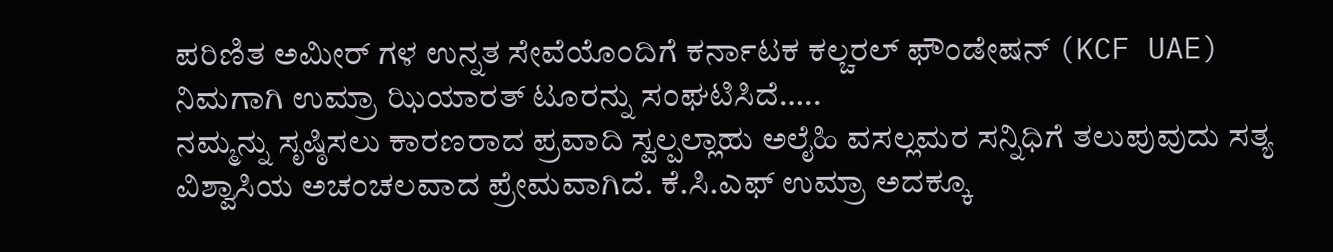ಪರಿಣಿತ ಅಮೀರ್ ಗಳ ಉನ್ನತ ಸೇವೆಯೊಂದಿಗೆ ಕರ್ನಾಟಕ ಕಲ್ಚರಲ್ ಫೌಂಡೇಷನ್ (KCF UAE) ನಿಮಗಾಗಿ ಉಮ್ರಾ ಝಿಯಾರತ್ ಟೂರನ್ನು ಸಂಘಟಿಸಿದೆ…..
ನಮ್ಮನ್ನು ಸೃಷ್ಠಿಸಲು ಕಾರಣರಾದ ಪ್ರವಾದಿ ಸ್ವಲ್ಪಲ್ಲಾಹು ಅಲೈಹಿ ವಸಲ್ಲಮರ ಸನ್ನಿಧಿಗೆ ತಲುಪುವುದು ಸತ್ಯ ವಿಶ್ವಾಸಿಯ ಅಚಂಚಲವಾದ ಪ್ರೇಮವಾಗಿದೆ. ಕೆ.ಸಿ.ಎಫ್ ಉಮ್ರಾ ಅದಕ್ಕೂ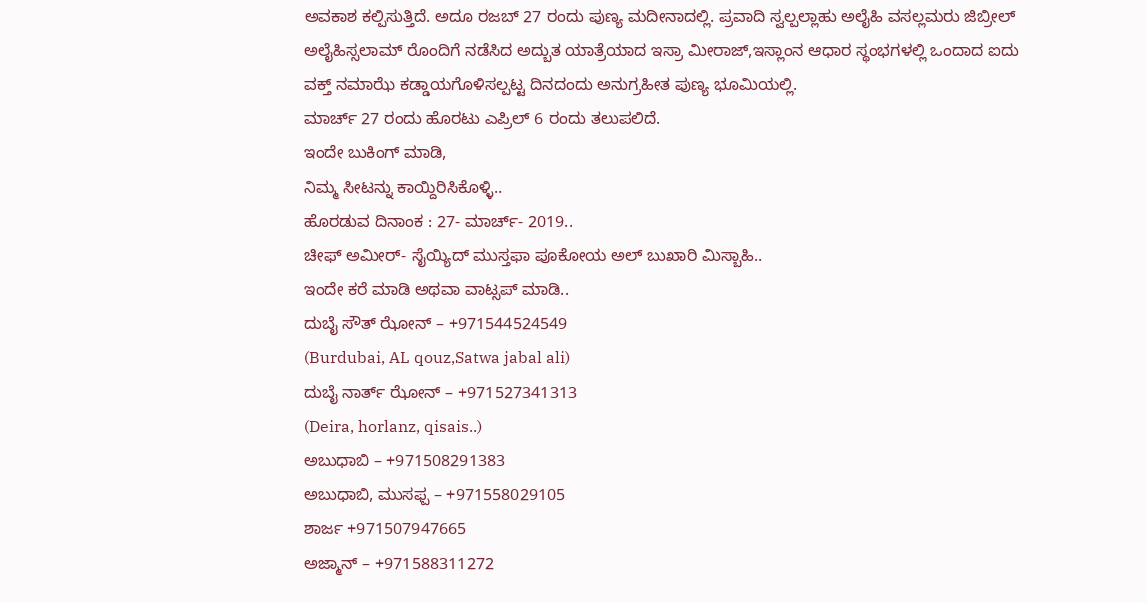ಅವಕಾಶ ಕಲ್ಪಿಸುತ್ತಿದೆ. ಅದೂ ರಜಬ್ 27 ರಂದು ಪುಣ್ಯ ಮದೀನಾದಲ್ಲಿ. ಪ್ರವಾದಿ ಸ್ವಲ್ಪಲ್ಲಾಹು ಅಲೈಹಿ ವಸಲ್ಲಮರು ಜಿಬ್ರೀಲ್ ಅಲೈಹಿಸ್ಸಲಾಮ್ ರೊಂದಿಗೆ ನಡೆಸಿದ ಅದ್ಬುತ ಯಾತ್ರೆಯಾದ ಇಸ್ರಾ ಮೀರಾಜ್,ಇಸ್ಲಾಂನ ಆಧಾರ ಸ್ಥಂಭಗಳಲ್ಲಿ ಒಂದಾದ ಐದು ವಕ್ತ್ ನಮಾಝೆ ಕಡ್ಡಾಯಗೊಳಿಸಲ್ಪಟ್ಟ ದಿನದಂದು ಅನುಗ್ರಹೀತ ಪುಣ್ಯ ಭೂಮಿಯಲ್ಲಿ.
ಮಾರ್ಚ್ 27 ರಂದು ಹೊರಟು ಎಪ್ರಿಲ್ 6 ರಂದು ತಲುಪಲಿದೆ.
ಇಂದೇ ಬುಕಿಂಗ್ ಮಾಡಿ,
ನಿಮ್ಮ ಸೀಟನ್ನು ಕಾಯ್ದಿರಿಸಿಕೊಳ್ಳಿ..
ಹೊರಡುವ ದಿನಾಂಕ : 27- ಮಾರ್ಚ್- 2019..
ಚೀಫ್ ಅಮೀರ್- ಸೈಯ್ಯಿದ್ ಮುಸ್ತಫಾ ಪೂಕೋಯ ಅಲ್ ಬುಖಾರಿ ಮಿಸ್ಬಾಹಿ..
ಇಂದೇ ಕರೆ ಮಾಡಿ ಅಥವಾ ವಾಟ್ಸಪ್ ಮಾಡಿ..
ದುಬೈ ಸೌತ್ ಝೋನ್ – +971544524549
(Burdubai, AL qouz,Satwa jabal ali)
ದುಬೈ ನಾರ್ತ್ ಝೋನ್ – +971527341313
(Deira, horlanz, qisais..)
ಅಬುಧಾಬಿ – +971508291383
ಅಬುಧಾಬಿ, ಮುಸಫ್ಪ – +971558029105
ಶಾರ್ಜ +971507947665
ಅಜ್ಮಾನ್ – +971588311272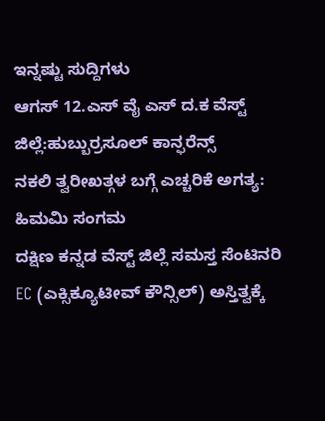ಇನ್ನಷ್ಟು ಸುದ್ದಿಗಳು
ಆಗಸ್ 12.ಎಸ್ ವೈ ಎಸ್ ದ.ಕ ವೆಸ್ಟ್ ಜಿಲ್ಲೆ:ಹುಬ್ಬುರ್ರಸೂಲ್ ಕಾನ್ಫರೆನ್ಸ್
ನಕಲಿ ತ್ವರೀಖತ್ಗಳ ಬಗ್ಗೆ ಎಚ್ಚರಿಕೆ ಅಗತ್ಯ: ಹಿಮಮಿ ಸಂಗಮ
ದಕ್ಷಿಣ ಕನ್ನಡ ವೆಸ್ಟ್ ಜಿಲ್ಲೆ ಸಮಸ್ತ ಸೆಂಟಿನರಿ EC (ಎಕ್ಸಿಕ್ಯೂಟೀವ್ ಕೌನ್ಸಿಲ್) ಅಸ್ತಿತ್ವಕ್ಕೆ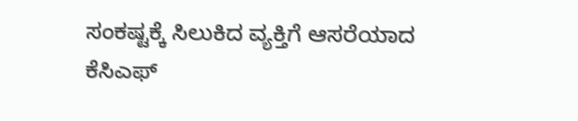ಸಂಕಷ್ಟಕ್ಕೆ ಸಿಲುಕಿದ ವ್ಯಕ್ತಿಗೆ ಆಸರೆಯಾದ ಕೆಸಿಎಫ್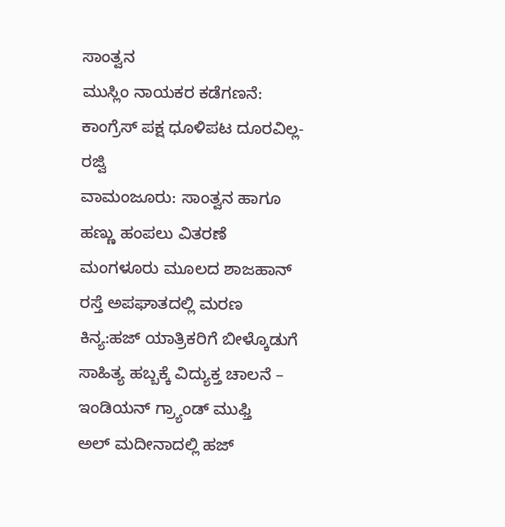ಸಾಂತ್ವನ
ಮುಸ್ಲಿಂ ನಾಯಕರ ಕಡೆಗಣನೆ: ಕಾಂಗ್ರೆಸ್ ಪಕ್ಷ ಧೂಳಿಪಟ ದೂರವಿಲ್ಲ- ರಜ್ವಿ
ವಾಮಂಜೂರು: ಸಾಂತ್ವನ ಹಾಗೂ ಹಣ್ಣು ಹಂಪಲು ವಿತರಣೆ
ಮಂಗಳೂರು ಮೂಲದ ಶಾಜಹಾನ್ ರಸ್ತೆ ಅಪಘಾತದಲ್ಲಿ ಮರಣ
ಕಿನ್ಯ:ಹಜ್ ಯಾತ್ರಿಕರಿಗೆ ಬೀಳ್ಕೊಡುಗೆ
ಸಾಹಿತ್ಯ ಹಬ್ಬಕ್ಕೆ ವಿದ್ಯುಕ್ತ ಚಾಲನೆ – ಇಂಡಿಯನ್ ಗ್ರ್ಯಾಂಡ್ ಮುಫ್ತಿ
ಅಲ್ ಮದೀನಾದಲ್ಲಿ ಹಜ್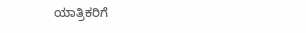ಯಾತ್ರಿಕರಿಗೆ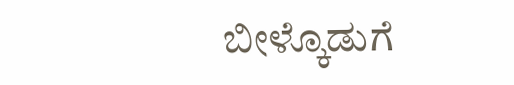ಬೀಳ್ಕೊಡುಗೆ